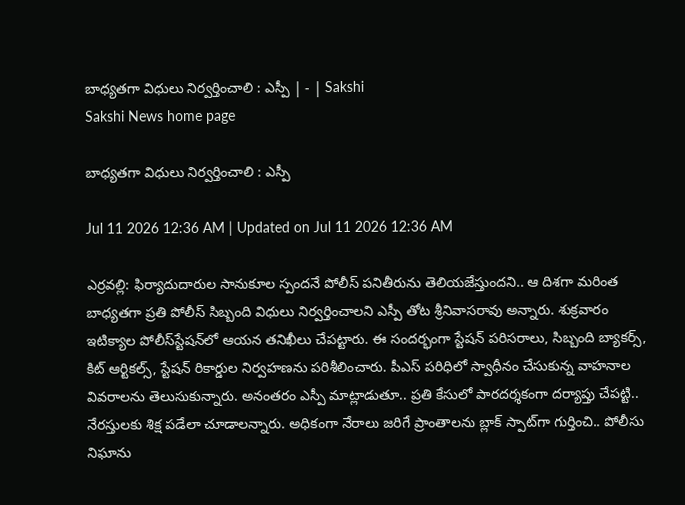బాధ్యతగా విధులు నిర్వర్తించాలి : ఎస్పీ | - | Sakshi
Sakshi News home page

బాధ్యతగా విధులు నిర్వర్తించాలి : ఎస్పీ

Jul 11 2026 12:36 AM | Updated on Jul 11 2026 12:36 AM

ఎర్రవల్లి: ఫిర్యాదుదారుల సానుకూల స్పందనే పోలీస్‌ పనితీరును తెలియజేస్తుందని.. ఆ దిశగా మరింత బాధ్యతగా ప్రతి పోలీస్‌ సిబ్బంది విధులు నిర్వర్తించాలని ఎస్పీ తోట శ్రీనివాసరావు అన్నారు. శుక్రవారం ఇటిక్యాల పోలీస్‌స్టేషన్‌లో ఆయన తనిఖీలు చేపట్టారు. ఈ సందర్భంగా స్టేషన్‌ పరిసరాలు, సిబ్బంది బ్యాకర్స్‌, కిట్‌ ఆర్టికల్స్‌, స్టేషన్‌ రికార్డుల నిర్వహణను పరిశీలించారు. పీఎస్‌ పరిధిలో స్వాధీనం చేసుకున్న వాహనాల వివరాలను తెలుసుకున్నారు. అనంతరం ఎస్పీ మాట్లాడుతూ.. ప్రతి కేసులో పారదర్శకంగా దర్యాప్తు చేపట్టి.. నేరస్తులకు శిక్ష పడేలా చూడాలన్నారు. అధికంగా నేరాలు జరిగే ప్రాంతాలను బ్లాక్‌ స్పాట్‌గా గుర్తించి.. పోలీసు నిఘాను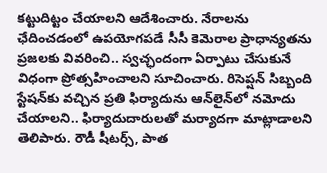కట్టుదిట్టం చేయాలని ఆదేశించారు. నేరాలను ఛేదించడంలో ఉపయోగపడే సీసీ కెమెరాల ప్రాధాన్యతను ప్రజలకు వివరించి.. స్వచ్ఛందంగా ఏర్పాటు చేసుకునే విధంగా ప్రోత్సహించాలని సూచించారు. రిసెప్షన్‌ సిబ్బంది స్టేషన్‌కు వచ్చిన ప్రతి ఫిర్యాదును ఆన్‌లైన్‌లో నమోదు చేయాలని.. ఫిర్యాదుదారులతో మర్యాదగా మాట్లాడాలని తెలిపారు. రౌడీ షీటర్స్‌, పాత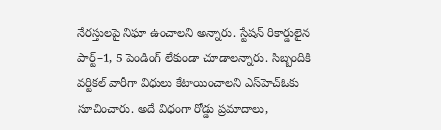నేరస్తులపై నిఘా ఉంచాలని అన్నారు. స్టేషన్‌ రికార్డులైన పార్ట్‌–1, 5 పెండింగ్‌ లేకుండా చూడాలన్నారు. సిబ్బందికి వర్టికల్‌ వారీగా విధులు కేటాయించాలని ఎస్‌హెచ్‌ఓకు సూచించారు. అదే విధంగా రోడ్డు ప్రమాదాలు,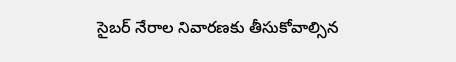సైబర్‌ నేరాల నివారణకు తీసుకోవాల్సిన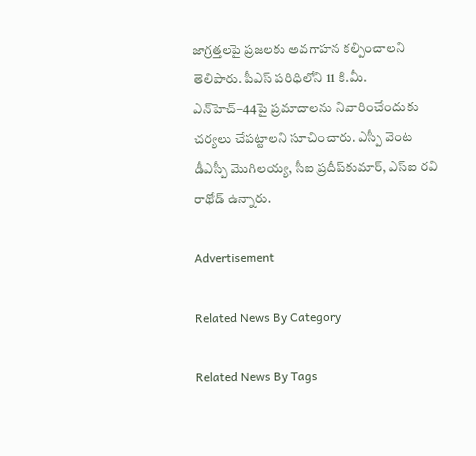జాగ్రత్తలపై ప్రజలకు అవగాహన కల్పించాలని తెలిపారు. పీఎస్‌ పరిధిలోని 11 కి.మీ. ఎన్‌హెచ్‌–44పై ప్రమాదాలను నివారించేందుకు చర్యలు చేపట్టాలని సూచించారు. ఎస్పీ వెంట డీఎస్పీ మొగిలయ్య, సీఐ ప్రదీప్‌కుమార్‌, ఎస్‌ఐ రవి రాథోడ్‌ ఉన్నారు.

Advertisement

Related News By Category

Related News By Tags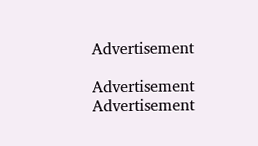Advertisement

Advertisement
Advertisement